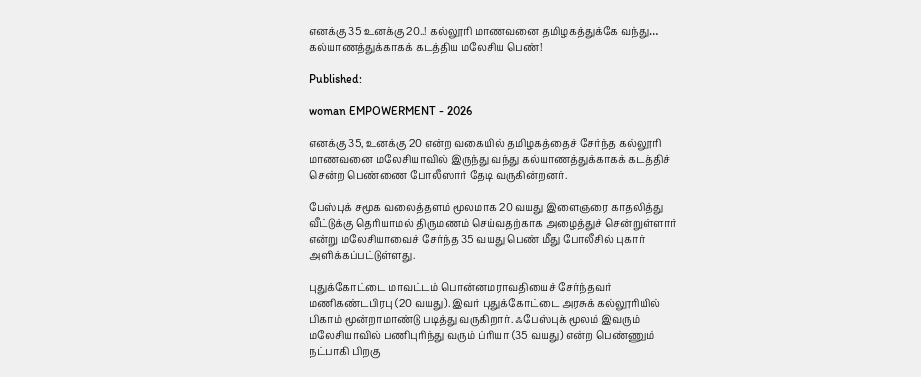எனக்கு 35 உனக்கு 20..! கல்லூரி மாணவனை தமிழகத்துக்கே வந்து… கல்யாணத்துக்காகக் கடத்திய மலேசிய பெண்!

Published:

woman EMPOWERMENT - 2026

எனக்கு 35, உனக்கு 20 என்ற வகையில் தமிழகத்தைச் சேர்ந்த கல்லூரி மாணவனை மலேசியாவில் இருந்து வந்து கல்யாணத்துக்காகக் கடத்திச் சென்ற பெண்ணை போலீஸார் தேடி வருகின்றனர்.

பேஸ்புக் சமூக வலைத்தளம் மூலமாக 20 வயது இளைஞரை காதலித்து வீட்டுக்கு தெரியாமல் திருமணம் செய்வதற்காக அழைத்துச் சென்றுள்ளார் என்று மலேசியாவைச் சேர்ந்த 35 வயது பெண் மீது போலீசில் புகார் அளிக்கப்பட்டுள்ளது.

புதுக்கோட்டை மாவட்டம் பொன்னமராவதியைச் சேர்ந்தவர் மணிகண்டபிரபு (20 வயது). இவர் புதுக்கோட்டை அரசுக் கல்லூரியில் பிகாம் மூன்றாமாண்டு படித்து வருகிறார். ஃபேஸ்புக் மூலம் இவரும் மலேசியாவில் பணிபுரிந்து வரும் ப்ரியா (35 வயது) என்ற பெண்ணும் நட்பாகி பிறகு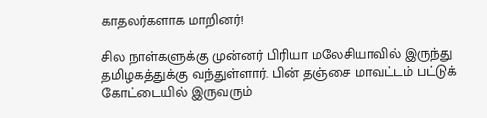காதலர்களாக மாறினர்!

சில நாள்களுக்கு முன்னர் பிரியா மலேசியாவில் இருந்து தமிழகத்துக்கு வந்துள்ளார். பின் தஞ்சை மாவட்டம் பட்டுக் கோட்டையில் இருவரும்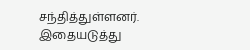சந்தித்துள்ளனர். இதையடுத்து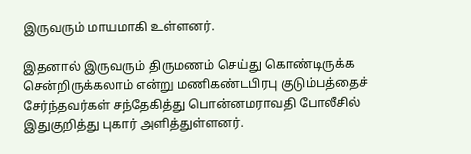இருவரும் மாயமாகி உள்ளனர்.

இதனால் இருவரும் திருமணம் செய்து கொண்டிருக்க சென்றிருக்கலாம் என்று மணிகண்டபிரபு குடும்பத்தைச் சேர்ந்தவர்கள் சந்தேகித்து பொன்னமராவதி போலீசில் இதுகுறித்து புகார் அளித்துள்ளனர்.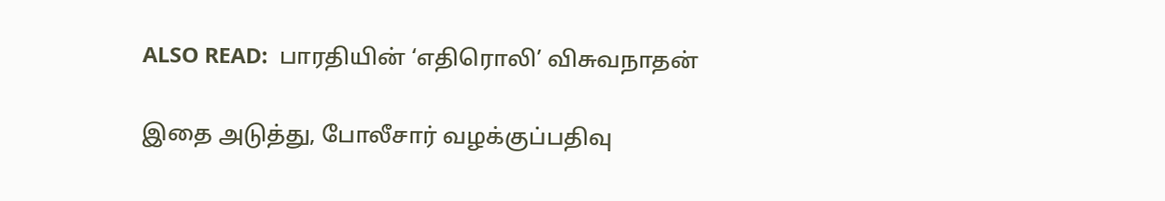ALSO READ:  பாரதியின் ‘எதிரொலி’ விசுவநாதன்

இதை அடுத்து, போலீசார் வழக்குப்பதிவு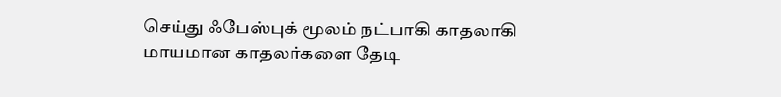செய்து ஃபேஸ்புக் மூலம் நட்பாகி காதலாகி மாயமான காதலர்களை தேடி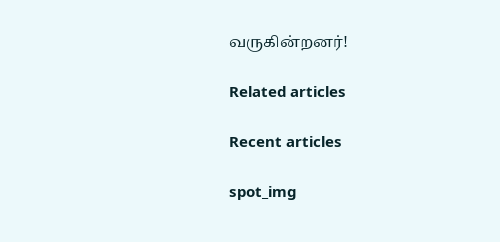வருகின்றனர்!

Related articles

Recent articles

spot_img